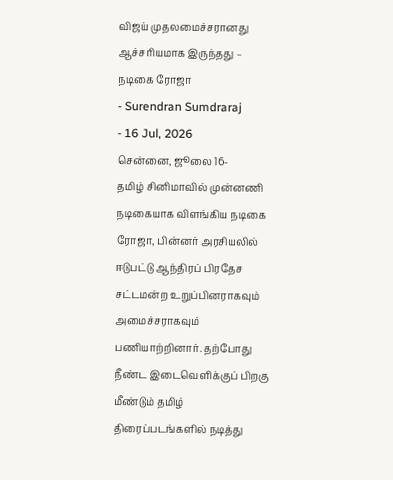விஜய் முதலமைச்சரானது ஆச்சரியமாக இருந்தது – நடிகை ரோஜா
- Surendran Sumdraraj
- 16 Jul, 2026
சென்னை, ஜூலை 16-
தமிழ் சினிமாவில் முன்னணி நடிகையாக விளங்கிய நடிகை ரோஜா, பின்னர் அரசியலில் ஈடுபட்டு ஆந்திரப் பிரதேச சட்டமன்ற உறுப்பினராகவும் அமைச்சராகவும் பணியாற்றினார். தற்போது நீண்ட இடைவெளிக்குப் பிறகு மீண்டும் தமிழ் திரைப்படங்களில் நடித்து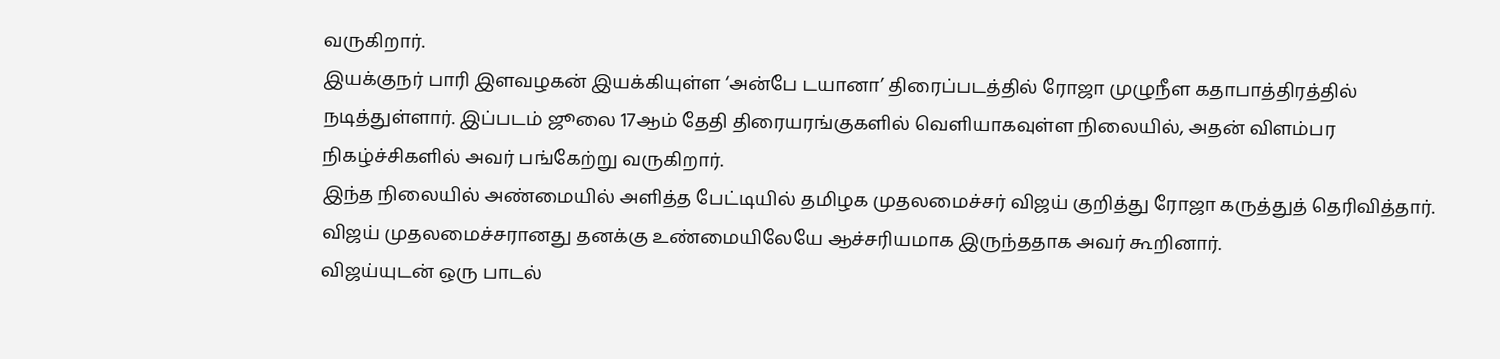வருகிறார்.
இயக்குநர் பாரி இளவழகன் இயக்கியுள்ள ‘அன்பே டயானா’ திரைப்படத்தில் ரோஜா முழுநீள கதாபாத்திரத்தில் நடித்துள்ளார். இப்படம் ஜூலை 17ஆம் தேதி திரையரங்குகளில் வெளியாகவுள்ள நிலையில், அதன் விளம்பர நிகழ்ச்சிகளில் அவர் பங்கேற்று வருகிறார்.
இந்த நிலையில் அண்மையில் அளித்த பேட்டியில் தமிழக முதலமைச்சர் விஜய் குறித்து ரோஜா கருத்துத் தெரிவித்தார். விஜய் முதலமைச்சரானது தனக்கு உண்மையிலேயே ஆச்சரியமாக இருந்ததாக அவர் கூறினார்.
விஜய்யுடன் ஒரு பாடல்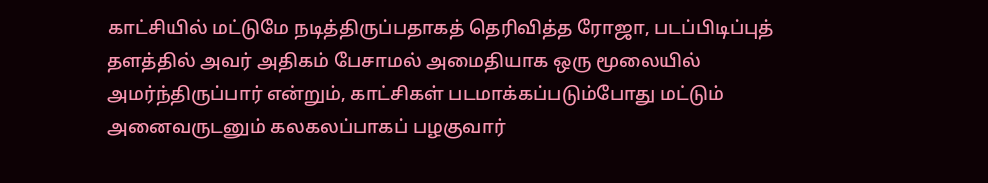காட்சியில் மட்டுமே நடித்திருப்பதாகத் தெரிவித்த ரோஜா, படப்பிடிப்புத் தளத்தில் அவர் அதிகம் பேசாமல் அமைதியாக ஒரு மூலையில் அமர்ந்திருப்பார் என்றும், காட்சிகள் படமாக்கப்படும்போது மட்டும் அனைவருடனும் கலகலப்பாகப் பழகுவார்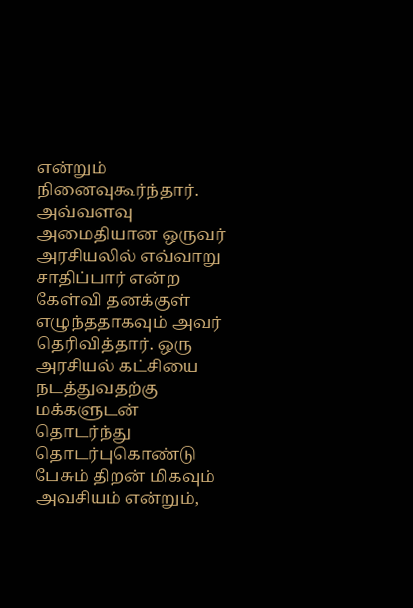என்றும் நினைவுகூர்ந்தார்.
அவ்வளவு அமைதியான ஒருவர் அரசியலில் எவ்வாறு சாதிப்பார் என்ற கேள்வி தனக்குள் எழுந்ததாகவும் அவர் தெரிவித்தார். ஒரு அரசியல் கட்சியை நடத்துவதற்கு மக்களுடன் தொடர்ந்து தொடர்புகொண்டு பேசும் திறன் மிகவும் அவசியம் என்றும்,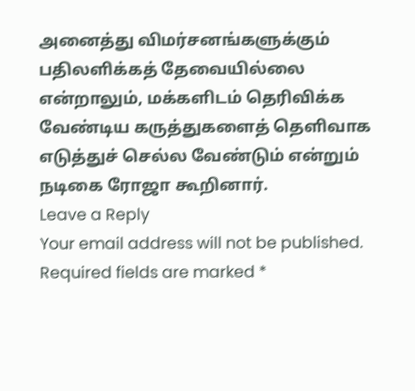அனைத்து விமர்சனங்களுக்கும் பதிலளிக்கத் தேவையில்லை என்றாலும், மக்களிடம் தெரிவிக்க வேண்டிய கருத்துகளைத் தெளிவாக எடுத்துச் செல்ல வேண்டும் என்றும் நடிகை ரோஜா கூறினார்.
Leave a Reply
Your email address will not be published. Required fields are marked *